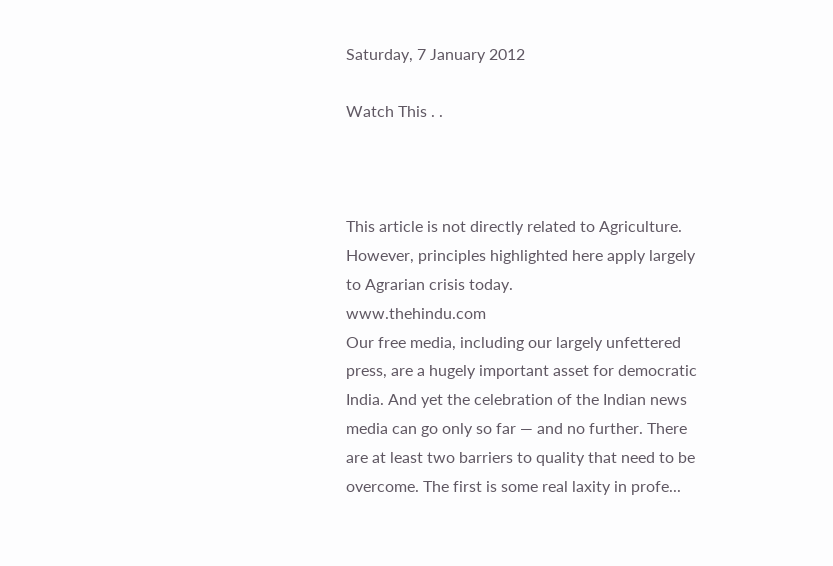Saturday, 7 January 2012

Watch This . .



This article is not directly related to Agriculture. However, principles highlighted here apply largely to Agrarian crisis today.
www.thehindu.com
Our free media, including our largely unfettered press, are a hugely important asset for democratic India. And yet the celebration of the Indian news media can go only so far — and no further. There are at least two barriers to quality that need to be overcome. The first is some real laxity in profe...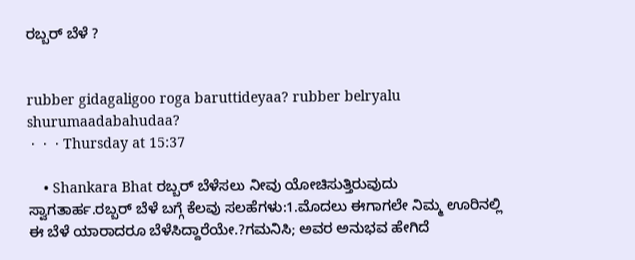ರಬ್ಬರ್ ಬೆಳೆ ?


rubber gidagaligoo roga baruttideyaa? rubber belryalu shurumaadabahudaa?
 ·  ·  · Thursday at 15:37

    • Shankara Bhat ರಬ್ಬರ್ ಬೆಳೆಸಲು ನೀವು ಯೋಚಿಸುತ್ತಿರುವುದು ಸ್ವಾಗತಾರ್ಹ.ರಬ್ಬರ್ ಬೆಳೆ ಬಗ್ಗೆ ಕೆಲವು ಸಲಹೆಗಳು:1.ಮೊದಲು ಈಗಾಗಲೇ ನಿಮ್ಮ ಊರಿನಲ್ಲಿ ಈ ಬೆಳೆ ಯಾರಾದರೂ ಬೆಳೆಸಿದ್ದಾರೆಯೇ.?ಗಮನಿಸಿ; ಅವರ ಅನುಭವ ಹೇಗಿದೆ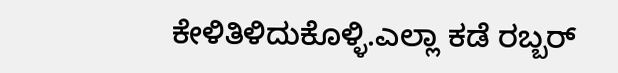ಕೇಳಿತಿಳಿದುಕೊಳ್ಳಿ.ಎಲ್ಲಾ ಕಡೆ ರಬ್ಬರ್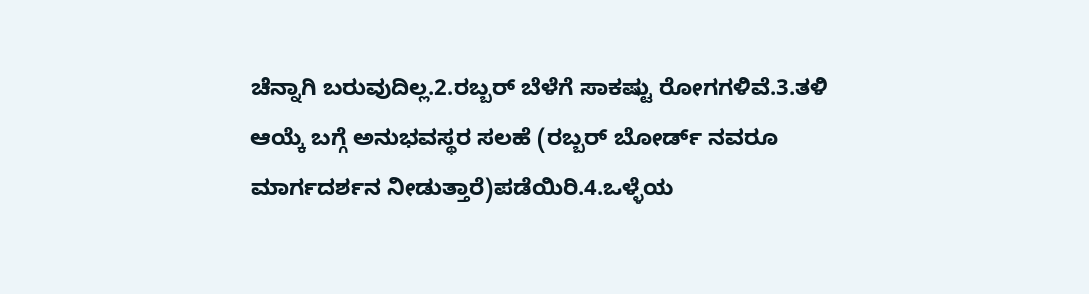ಚೆನ್ನಾಗಿ ಬರುವುದಿಲ್ಲ.2.ರಬ್ಬರ್ ಬೆಳೆಗೆ ಸಾಕಷ್ಟು ರೋಗಗಳಿವೆ.3.ತಳಿ ಆಯ್ಕೆ ಬಗ್ಗೆ ಅನುಭವಸ್ಥರ ಸಲಹೆ (ರಬ್ಬರ್ ಬೋರ್ಡ್ ನವರೂ ಮಾರ್ಗದರ್ಶನ ನೀಡುತ್ತಾರೆ)ಪಡೆಯಿರಿ.4.ಒಳ್ಳೆಯ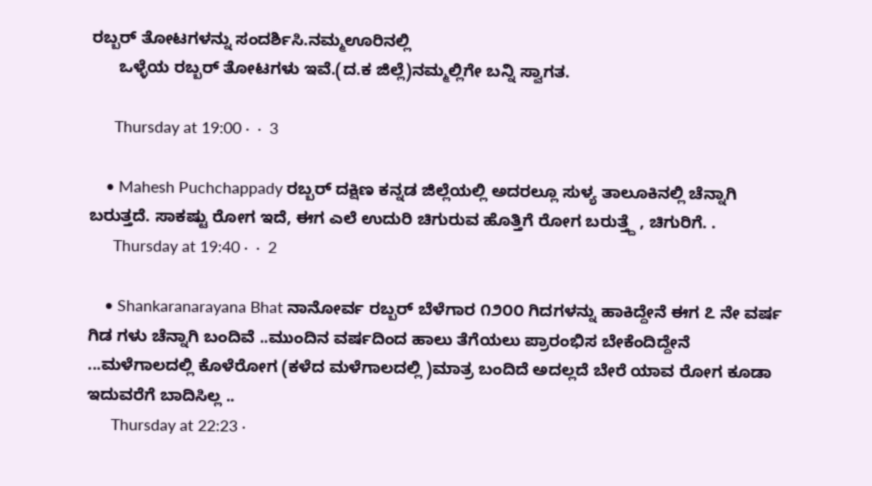ರಬ್ಬರ್ ತೋಟಗಳನ್ನು ಸಂದರ್ಶಿಸಿ.ನಮ್ಮಊರಿನಲ್ಲಿ
      ಒಳ್ಳೆಯ ರಬ್ಬರ್ ತೋಟಗಳು ಇವೆ.(ದ.ಕ ಜಿಲ್ಲೆ)ನಮ್ಮಲ್ಲಿಗೇ ಬನ್ನಿ ಸ್ವಾಗತ.

      Thursday at 19:00 ·  ·  3

    • Mahesh Puchchappady ರಬ್ಬರ್ ದಕ್ಷಿಣ ಕನ್ನಡ ಜಿಲ್ಲೆಯಲ್ಲಿ ಅದರಲ್ಲೂ ಸುಳ್ಯ ತಾಲೂಕಿನಲ್ಲಿ ಚೆನ್ನಾಗಿ ಬರುತ್ತದೆ. ಸಾಕಷ್ಟು ರೋಗ ಇದೆ, ಈಗ ಎಲೆ ಉದುರಿ ಚಿಗುರುವ ಹೊತ್ತಿಗೆ ರೋಗ ಬರುತ್ತ್ದೆ , ಚಿಗುರಿಗೆ. .
      Thursday at 19:40 ·  ·  2

    • Shankaranarayana Bhat ನಾನೋರ್ವ ರಬ್ಬರ್ ಬೆಳೆಗಾರ ೧೨೦೦ ಗಿದಗಳನ್ನು ಹಾಕಿದ್ದೇನೆ ಈಗ ೭ ನೇ ವರ್ಷ ಗಿಡ ಗಳು ಚೆನ್ನಾಗಿ ಬಂದಿವೆ ..ಮುಂದಿನ ವರ್ಷದಿಂದ ಹಾಲು ತೆಗೆಯಲು ಪ್ರಾರಂಭಿಸ ಬೇಕೆಂದಿದ್ದೇನೆ ...ಮಳೆಗಾಲದಲ್ಲಿ ಕೊಳೆರೋಗ (ಕಳೆದ ಮಳೆಗಾಲದಲ್ಲಿ )ಮಾತ್ರ ಬಂದಿದೆ ಅದಲ್ಲದೆ ಬೇರೆ ಯಾವ ರೋಗ ಕೂಡಾ ಇದುವರೆಗೆ ಬಾದಿಸಿಲ್ಲ ..
      Thursday at 22:23 ·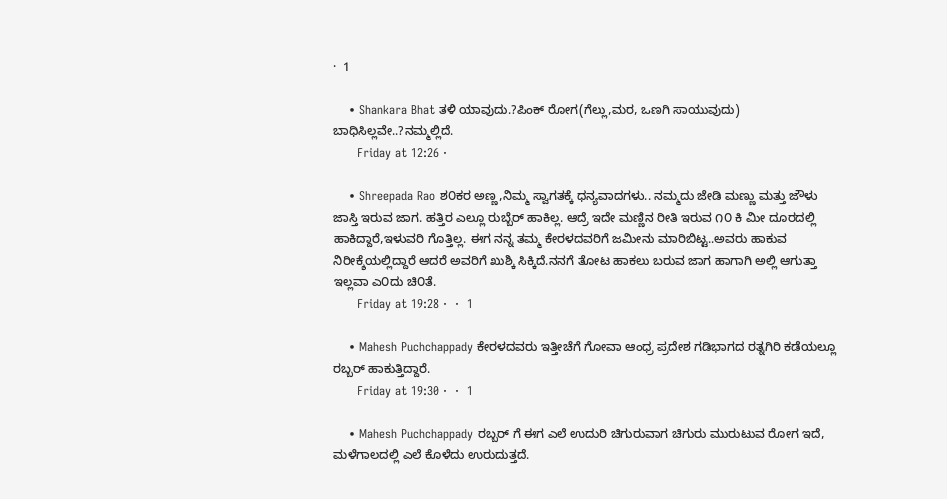·  1

    • Shankara Bhat ತಳಿ ಯಾವುದು.?ಪಿಂಕ್ ರೋಗ(ಗೆಲ್ಲು,ಮರ, ಒಣಗಿ ಸಾಯುವುದು) ಬಾಧಿಸಿಲ್ಲವೇ..?ನಮ್ಮಲ್ಲಿದೆ.
      Friday at 12:26 ·

    • Shreepada Rao ಶ೦ಕರ ಅಣ್ಣ,ನಿಮ್ಮ ಸ್ವಾಗತಕ್ಕೆ ಧನ್ಯವಾದಗಳು.. ನಮ್ಮದು ಜೇಡಿ ಮಣ್ಣು ಮತ್ತು ಜೌಳು ಜಾಸ್ತಿ ಇರುವ ಜಾಗ. ಹತ್ತಿರ ಎಲ್ಲೂ ರುಬ್ಬೆರ್ ಹಾಕಿಲ್ಲ. ಆದ್ರೆ ಇದೇ ಮಣ್ಣಿನ ರೀತಿ ಇರುವ ೧೦ ಕಿ ಮೀ ದೂರದಲ್ಲಿ ಹಾಕಿದ್ದಾರೆ,ಇಳುವರಿ ಗೊತ್ತಿಲ್ಲ. ಈಗ ನನ್ನ ತಮ್ಮ ಕೇರಳದವರಿಗೆ ಜಮೀನು ಮಾರಿಬಿಟ್ಟ..ಅವರು ಹಾಕುವ ನಿರೀಕ್ಶೆಯಲ್ಲಿದ್ದಾರೆ ಆದರೆ ಅವರಿಗೆ ಖುಶ್ಕಿ ಸಿಕ್ಕಿದೆ.ನನಗೆ ತೋಟ ಹಾಕಲು ಬರುವ ಜಾಗ ಹಾಗಾಗಿ ಅಲ್ಲಿ ಆಗುತ್ತಾ ಇಲ್ಲವಾ ಎ೦ದು ಚಿ೦ತೆ.
      Friday at 19:28 ·  ·  1

    • Mahesh Puchchappady ಕೇರಳದವರು ಇತ್ತೀಚೆಗೆ ಗೋವಾ ಆಂಧ್ರ ಪ್ರದೇಶ ಗಡಿಭಾಗದ ರತ್ನಗಿರಿ ಕಡೆಯಲ್ಲೂ ರಬ್ಬರ್ ಹಾಕುತ್ತಿದ್ದಾರೆ.
      Friday at 19:30 ·  ·  1

    • Mahesh Puchchappady ರಬ್ಬರ್ ಗೆ ಈಗ ಎಲೆ ಉದುರಿ ಚಿಗುರುವಾಗ ಚಿಗುರು ಮುರುಟುವ ರೋಗ ಇದೆ, ಮಳೆಗಾಲದಲ್ಲಿ ಎಲೆ ಕೊಳೆದು ಉರುದುತ್ತದೆ.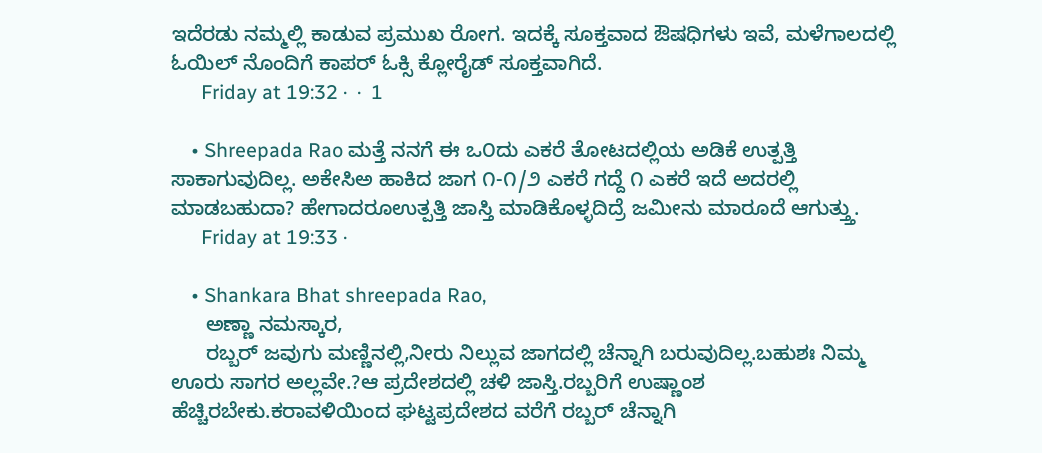ಇದೆರಡು ನಮ್ಮಲ್ಲಿ ಕಾಡುವ ಪ್ರಮುಖ ರೋಗ. ಇದಕ್ಕೆ ಸೂಕ್ತವಾದ ಔಷಧಿಗಳು ಇವೆ, ಮಳೆಗಾಲದಲ್ಲಿ ಓಯಿಲ್ ನೊಂದಿಗೆ ಕಾಪರ್ ಓಕ್ಸಿ ಕ್ಲೋರೈಡ್ ಸೂಕ್ತವಾಗಿದೆ.
      Friday at 19:32 ·  ·  1

    • Shreepada Rao ಮತ್ತೆ ನನಗೆ ಈ ಒ೦ದು ಎಕರೆ ತೋಟದಲ್ಲಿಯ ಅಡಿಕೆ ಉತ್ಪತ್ತಿ ಸಾಕಾಗುವುದಿಲ್ಲ. ಅಕೇಸಿಅ ಹಾಕಿದ ಜಾಗ ೧-೧/೨ ಎಕರೆ ಗದ್ದೆ ೧ ಎಕರೆ ಇದೆ ಅದರಲ್ಲಿ ಮಾಡಬಹುದಾ? ಹೇಗಾದರೂಉತ್ಪತ್ತಿ ಜಾಸ್ತಿ ಮಾಡಿಕೊಳ್ಳದಿದ್ರೆ ಜಮೀನು ಮಾರೂದೆ ಆಗುತ್ತ್ತು.
      Friday at 19:33 ·

    • Shankara Bhat shreepada Rao,
      ಅಣ್ಣಾ ನಮಸ್ಕಾರ,
      ರಬ್ಬರ್ ಜವುಗು ಮಣ್ಣಿನಲ್ಲಿ,ನೀರು ನಿಲ್ಲುವ ಜಾಗದಲ್ಲಿ ಚೆನ್ನಾಗಿ ಬರುವುದಿಲ್ಲ.ಬಹುಶಃ ನಿಮ್ಮ ಊರು ಸಾಗರ ಅಲ್ಲವೇ.?ಆ ಪ್ರದೇಶದಲ್ಲಿ ಚಳಿ ಜಾಸ್ತಿ.ರಬ್ಬರಿಗೆ ಉಷ್ಣಾಂಶ ಹೆಚ್ಚಿರಬೇಕು.ಕರಾವಳಿಯಿಂದ ಘಟ್ಟಪ್ರದೇಶದ ವರೆಗೆ ರಬ್ಬರ್ ಚೆನ್ನಾಗಿ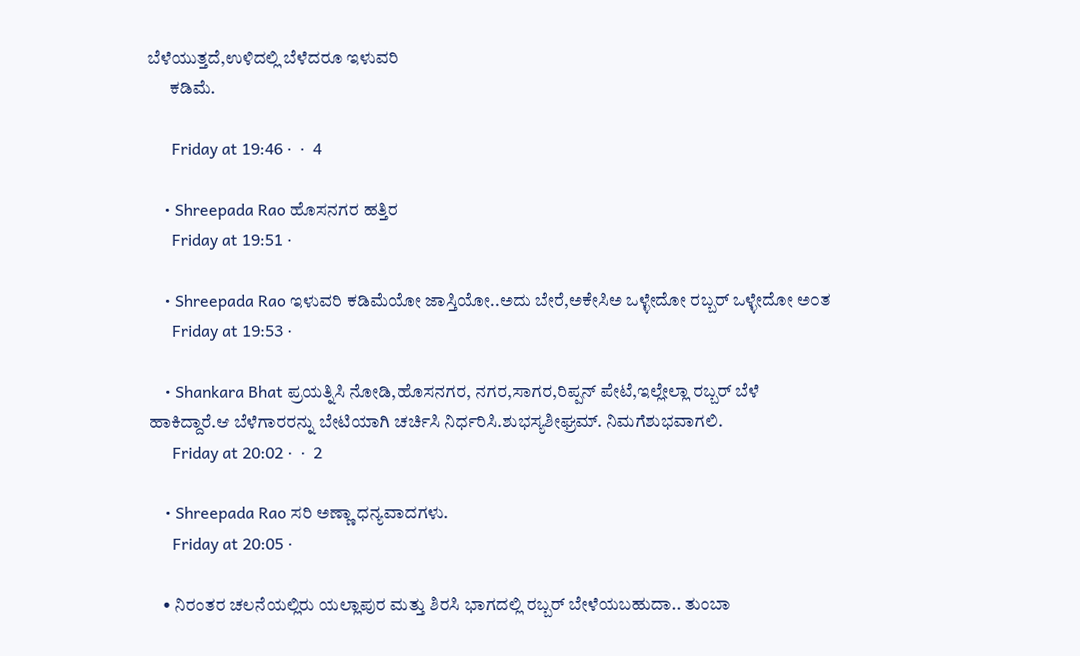ಬೆಳೆಯುತ್ತದೆ,ಉಳಿದಲ್ಲಿ ಬೆಳೆದರೂ ಇಳುವರಿ
      ಕಡಿಮೆ.

      Friday at 19:46 ·  ·  4

    • Shreepada Rao ಹೊಸನಗರ ಹತ್ತಿರ
      Friday at 19:51 ·

    • Shreepada Rao ಇಳುವರಿ ಕಡಿಮೆಯೋ ಜಾಸ್ತಿಯೋ..ಅದು ಬೇರೆ,ಅಕೇಸಿಅ ಒಳ್ಳೇದೋ ರಬ್ಬರ್ ಒಳ್ಳೇದೋ ಅ೦ತ
      Friday at 19:53 ·

    • Shankara Bhat ಪ್ರಯತ್ನಿಸಿ ನೋಡಿ,ಹೊಸನಗರ, ನಗರ,ಸಾಗರ,ರಿಪ್ಪನ್ ಪೇಟೆ,ಇಲ್ಲೇಲ್ಲಾ ರಬ್ಬರ್ ಬೆಳೆ ಹಾಕಿದ್ದಾರೆ.ಆ ಬೆಳೆಗಾರರನ್ನು ಬೇಟಿಯಾಗಿ ಚರ್ಚಿಸಿ ನಿರ್ಧರಿಸಿ.ಶುಭಸ್ಯಶೀಘ್ರಮ್. ನಿಮಗೆಶುಭವಾಗಲಿ.
      Friday at 20:02 ·  ·  2

    • Shreepada Rao ಸರಿ ಅಣ್ಣಾ ಧನ್ಯವಾದಗಳು.
      Friday at 20:05 ·

    • ನಿರಂತರ ಚಲನೆಯಲ್ಲಿರು ಯಲ್ಲಾಪುರ ಮತ್ತು ಶಿರಸಿ ಭಾಗದಲ್ಲಿ ರಬ್ಬರ್ ಬೇಳೆಯಬಹುದಾ.. ತುಂಬಾ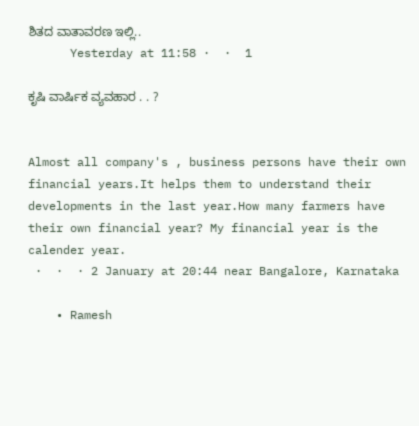ಶಿತದ ವಾತಾವರಣ ಇಲ್ಲಿ..
      Yesterday at 11:58 ·  ·  1

ಕೃಷಿ ವಾರ್ಷಿಕ ವ್ಯವಹಾರ . . ?


Almost all company's , business persons have their own financial years.It helps them to understand their developments in the last year.How many farmers have their own financial year? My financial year is the calender year.
 ·  ·  · 2 January at 20:44 near Bangalore, Karnataka

    • Ramesh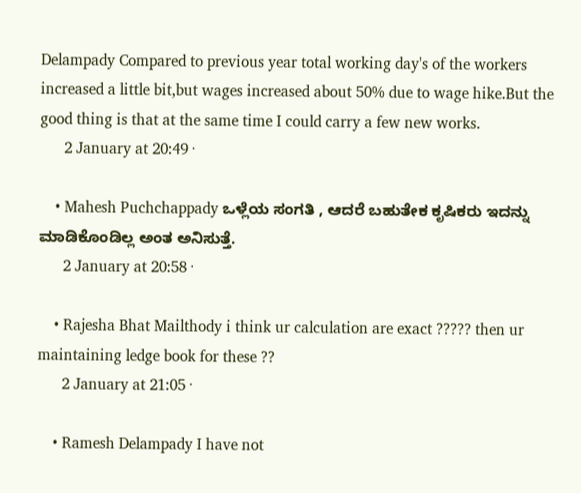Delampady Compared to previous year total working day's of the workers increased a little bit,but wages increased about 50% due to wage hike.But the good thing is that at the same time I could carry a few new works.
      2 January at 20:49 ·

    • Mahesh Puchchappady ಒಳ್ಲೆಯ ಸಂಗತಿ , ಆದರೆ ಬಹುತೇಕ ಕೃಷಿಕರು ಇದನ್ನು ಮಾಡಿಕೊಂಡಿಲ್ಲ ಅಂತ ಅನಿಸುತ್ತೆ.
      2 January at 20:58 ·

    • Rajesha Bhat Mailthody i think ur calculation are exact ????? then ur maintaining ledge book for these ??
      2 January at 21:05 ·

    • Ramesh Delampady I have not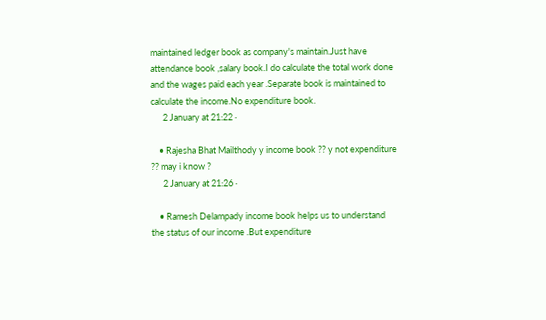maintained ledger book as company's maintain.Just have attendance book ,salary book.I do calculate the total work done and the wages paid each year .Separate book is maintained to calculate the income.No expenditure book.
      2 January at 21:22 ·

    • Rajesha Bhat Mailthody y income book ?? y not expenditure ?? may i know ?
      2 January at 21:26 ·

    • Ramesh Delampady income book helps us to understand the status of our income .But expenditure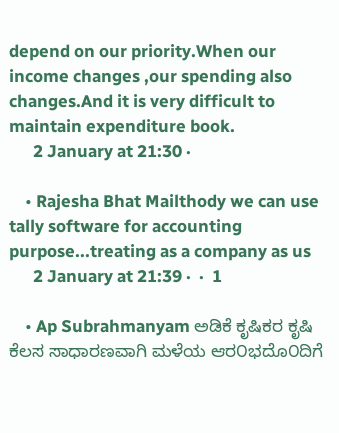depend on our priority.When our income changes ,our spending also changes.And it is very difficult to maintain expenditure book.
      2 January at 21:30 ·

    • Rajesha Bhat Mailthody we can use tally software for accounting purpose...treating as a company as us
      2 January at 21:39 ·  ·  1

    • Ap Subrahmanyam ಅಡಿಕೆ ಕೃಷಿಕರ ಕೃಷಿ ಕೆಲಸ ಸಾಧಾರಣವಾಗಿ ಮಳೆಯ ಆರ೦ಭದೊ೦ದಿಗೆ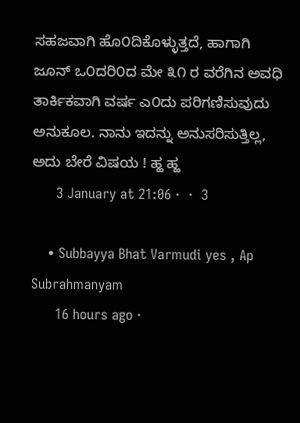ಸಹಜವಾಗಿ ಹೊ೦ದಿಕೊಳ್ಳುತ್ತದೆ, ಹಾಗಾಗಿ ಜೂನ್ ಒ೦ದರಿ೦ದ ಮೇ ೩೧ ರ ವರೆಗಿನ ಅವಧಿ ತಾರ್ಕಿಕವಾಗಿ ವರ್ಷ ಎ೦ದು ಪರಿಗಣಿಸುವುದು ಅನುಕೂಲ. ನಾನು ಇದನ್ನು ಅನುಸರಿಸುತ್ತಿಲ್ಲ, ಅದು ಬೇರೆ ವಿಷಯ ! ಹ್ಹ ಹ್ಹ
      3 January at 21:06 ·  ·  3

    • Subbayya Bhat Varmudi yes , Ap Subrahmanyam
      16 hours ago ·